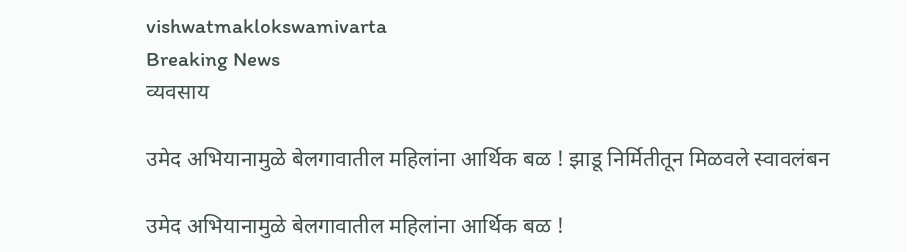vishwatmaklokswamivarta
Breaking News
व्यवसाय

उमेद अभियानामुळे बेलगावातील महिलांना आर्थिक बळ ! झाडू निर्मितीतून मिळवले स्वावलंबन

उमेद अभियानामुळे बेलगावातील महिलांना आर्थिक बळ !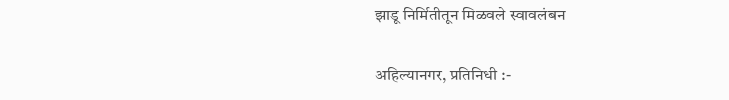झाडू निर्मितीतून मिळवले स्वावलंबन

अहिल्यानगर, प्रतिनिधी :-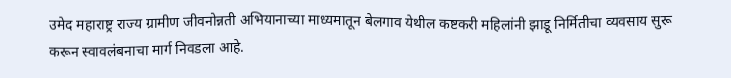उमेद महाराष्ट्र राज्य ग्रामीण जीवनोन्नती अभियानाच्या माध्यमातून बेलगाव येथील कष्टकरी महिलांनी झाडू निर्मितीचा व्यवसाय सुरू करून स्वावलंबनाचा मार्ग निवडला आहे.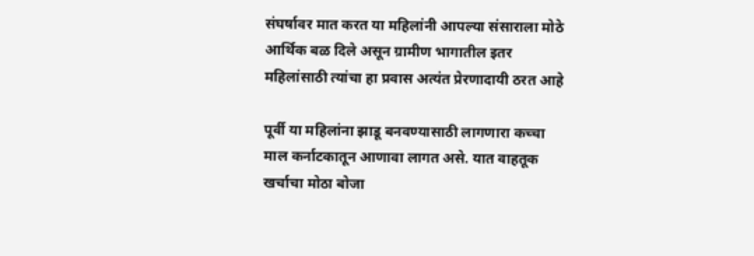संघर्षावर मात करत या महिलांनी आपल्या संसाराला मोठे आर्थिक बळ दिले असून ग्रामीण भागातील इतर महिलांसाठी त्यांचा हा प्रवास अत्यंत प्रेरणादायी ठरत आहे

पूर्वी या महिलांना झाडू बनवण्यासाठी लागणारा कच्चा माल कर्नाटकातून आणावा लागत असे. यात वाहतूक खर्चाचा मोठा बोजा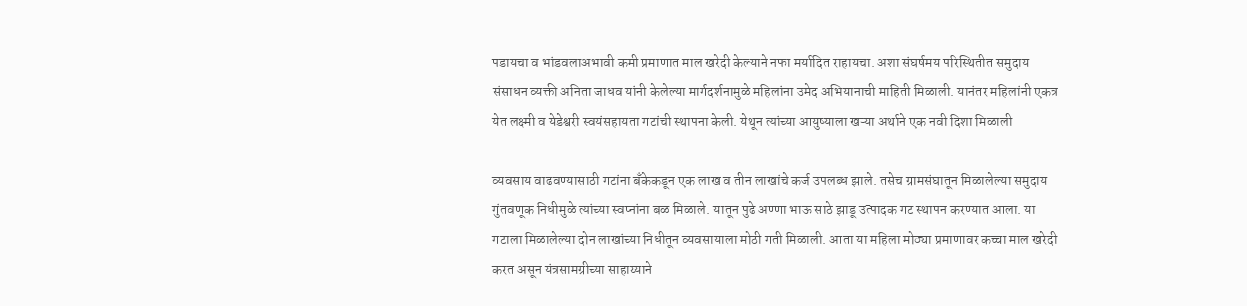पडायचा व भांडवलाअभावी कमी प्रमाणात माल खरेदी केल्याने नफा मर्यादित राहायचा. अशा संघर्षमय परिस्थितीत समुदाय संसाधन व्यक्ती अनिता जाधव यांनी केलेल्या मार्गदर्शनामुळे महिलांना उमेद अभियानाची माहिती मिळाली. यानंतर महिलांनी एकत्र येत लक्ष्मी व येडेश्वरी स्वयंसहायता गटांची स्थापना केली. येथून त्यांच्या आयुष्याला खऱ्या अर्थाने एक नवी दिशा मिळाली

व्यवसाय वाढवण्यासाठी गटांना बँकेकडून एक लाख व तीन लाखांचे कर्ज उपलब्ध झाले. तसेच ग्रामसंघातून मिळालेल्या समुदाय गुंतवणूक निधीमुळे त्यांच्या स्वप्नांना बळ मिळाले. यातून पुढे अण्णा भाऊ साठे झाडू उत्पादक गट स्थापन करण्यात आला. या गटाला मिळालेल्या दोन लाखांच्या निधीतून व्यवसायाला मोठी गती मिळाली. आता या महिला मोठ्या प्रमाणावर कच्चा माल खरेदी करत असून यंत्रसामग्रीच्या साहाय्याने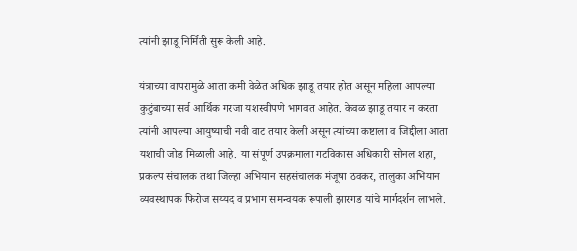त्यांनी झाडू निर्मिती सुरू केली आहे.

यंत्राच्या वापरामुळे आता कमी वेळेत अधिक झाडू तयार होत असून महिला आपल्या कुटुंबाच्या सर्व आर्थिक गरजा यशस्वीपणे भागवत आहेत. केवळ झाडू तयार न करता त्यांनी आपल्या आयुष्याची नवी वाट तयार केली असून त्यांच्या कष्टाला व जिद्दीला आता यशाची जोड मिळाली आहे. या संपूर्ण उपक्रमाला गटविकास अधिकारी सोनल शहा, प्रकल्प संचालक तथा जिल्हा अभियान सहसंचालक मंजूषा ठवकर, तालुका अभियान व्यवस्थापक फिरोज सय्यद व प्रभाग समन्वयक रूपाली झारगड यांचे मार्गदर्शन लाभले.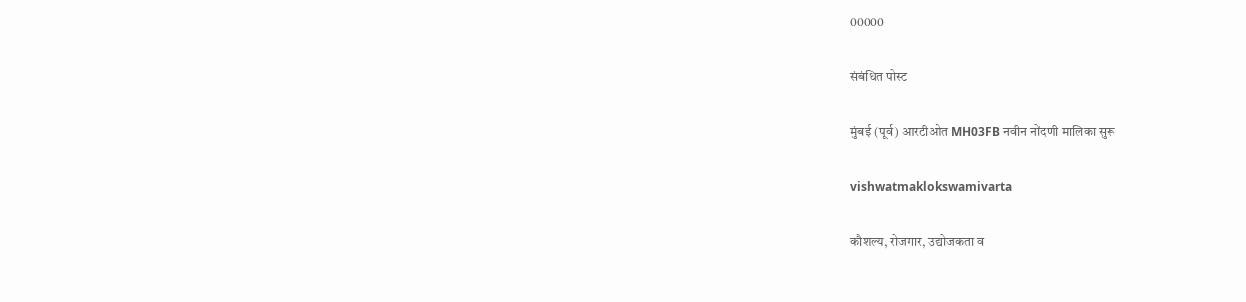00000

संबंधित पोस्ट

मुंबई (पूर्व) आरटीओत MH03FB नवीन नोंदणी मालिका सुरू

vishwatmaklokswamivarta

कौशल्य, रोजगार, उद्योजकता व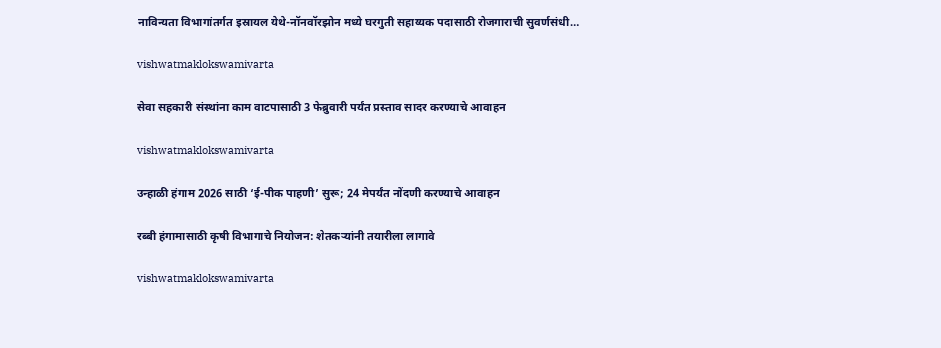नाविन्यता विभागांतर्गत इस्रायल येथे-नॉनवॉरझोन मध्ये घरगुती सहाय्यक पदासाठी रोजगाराची सुवर्णसंधी…

vishwatmaklokswamivarta

सेवा सहकारी संस्थांना काम वाटपासाठी 3 फेब्रुवारी पर्यंत प्रस्ताव सादर करण्याचे आवाहन

vishwatmaklokswamivarta

उन्हाळी हंगाम 2026 साठी ‘ई-पीक पाहणी’ सुरू; 24 मेपर्यंत नोंदणी करण्याचे आवाहन

रब्बी हंगामासाठी कृषी विभागाचे नियोजन: शेतकऱ्यांनी तयारीला लागावे

vishwatmaklokswamivarta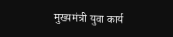मुख्यमंत्री युवा कार्य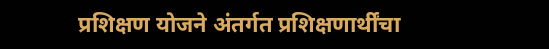प्रशिक्षण योजने अंतर्गत प्रशिक्षणार्थींचा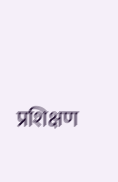प्रशिक्षण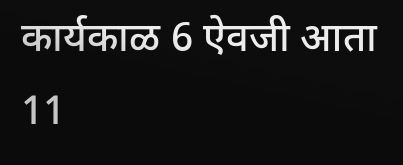कार्यकाळ 6 ऐवजी आता 11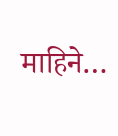माहिने…